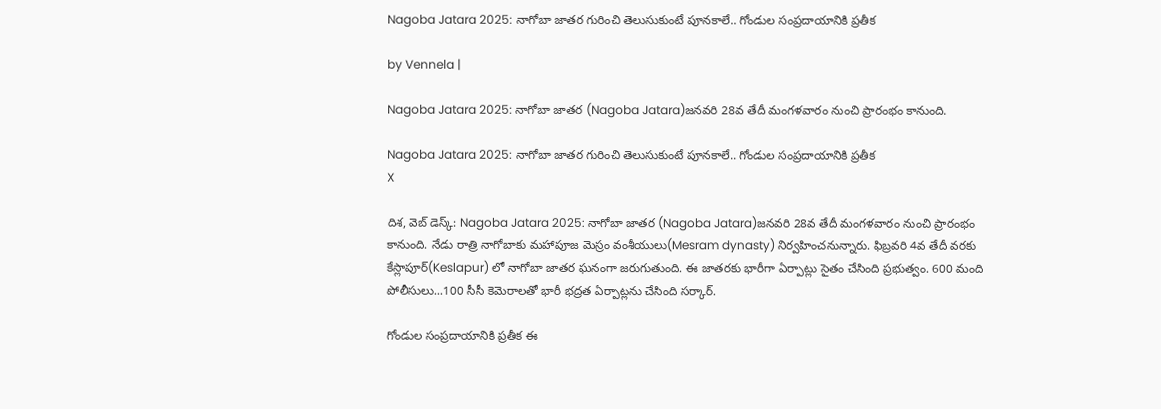Nagoba Jatara 2025: నాగోబా జాతర గురించి తెలుసుకుంటే పూనకాలే.. గోండుల సంప్రదాయానికి ప్రతీక

by Vennela |

Nagoba Jatara 2025: నాగోబా జాతర (Nagoba Jatara)జనవరి 28వ తేదీ మంగళవారం నుంచి ప్రారంభం కానుంది.

Nagoba Jatara 2025: నాగోబా జాతర గురించి తెలుసుకుంటే పూనకాలే.. గోండుల సంప్రదాయానికి ప్రతీక
X

దిశ, వెబ్ డెస్క్: Nagoba Jatara 2025: నాగోబా జాతర (Nagoba Jatara)జనవరి 28వ తేదీ మంగళవారం నుంచి ప్రారంభం కానుంది. నేడు రాత్రి నాగోబాకు మహాపూజ మెస్రం వంశీయులు(Mesram dynasty) నిర్వహించనున్నారు. ఫిబ్రవరి 4వ తేదీ వరకు కేస్లాపూర్(Keslapur) లో నాగోబా జాతర ఘనంగా జరుగుతుంది. ఈ జాతరకు భారీగా ఏర్పాట్లు సైతం చేసింది ప్రభుత్వం. 600 మంది పోలీసులు...100 సీసీ కెమెరాలతో భారీ భద్రత ఏర్పాట్లను చేసింది సర్కార్.

గోండుల సంప్రదాయానికి ప్రతీక ఈ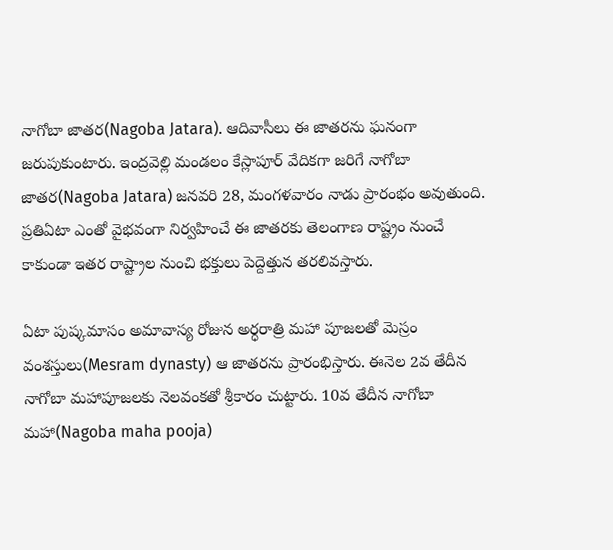నాగోబా జాతర(Nagoba Jatara). ఆదివాసీలు ఈ జాతరను ఘనంగా జరుపుకుంటారు. ఇంద్రవెల్లి మండలం కేస్లాపూర్ వేదికగా జరిగే నాగోబా జాతర(Nagoba Jatara) జనవరి 28, మంగళవారం నాడు ప్రారంభం అవుతుంది. ప్రతిఏటా ఎంతో వైభవంగా నిర్వహించే ఈ జాతరకు తెలంగాణ రాష్ట్రం నుంచే కాకుండా ఇతర రాష్ట్రాల నుంచి భక్తులు పెద్దెత్తున తరలివస్తారు.

ఏటా పుష్కమాసం అమావాస్య రోజున అర్ధరాత్రి మహా పూజలతో మెస్రం వంశస్తులు(Mesram dynasty) ఆ జాతరను ప్రారంభిస్తారు. ఈనెల 2వ తేదీన నాగోబా మహాపూజలకు నెలవంకతో శ్రీకారం చుట్టారు. 10వ తేదీన నాగోబా మహా(Nagoba maha pooja)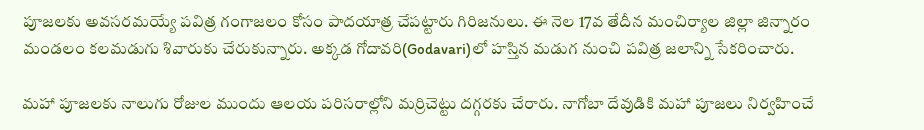పూజలకు అవసరమయ్యే పవిత్ర గంగాజలం కోసం పాదయాత్ర చేపట్టారు గిరిజనులు. ఈ నెల 17వ తేదీన మంచిర్యాల జిల్లా జిన్నారం మండలం కలమడుగు శివారుకు చేరుకున్నారు. అక్కడ గోదావరి(Godavari)లో హస్తిన మడుగ నుంచి పవిత్ర జలాన్ని సేకరించారు.

మహా పూజలకు నాలుగు రోజుల ముందు ఆలయ పరిసరాల్లోని మర్రిచెట్టు దగ్గరకు చేరారు. నాగోబా దేవుడికి మహా పూజలు నిర్వహించే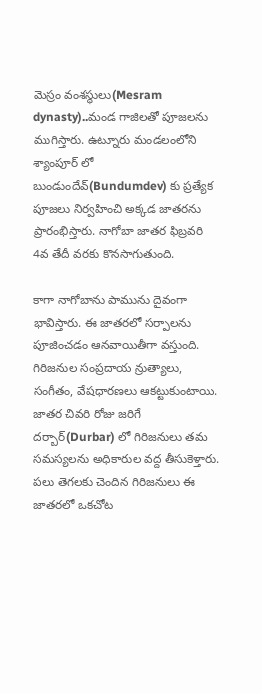మెస్రం వంశస్థులు(Mesram dynasty)..మండ గాజిలతో పూజలను ముగిస్తారు. ఉట్నూరు మండలంలోని శ్యాంపూర్ లో బుండుందేవ్(Bundumdev) కు ప్రత్యేక పూజలు నిర్వహించి అక్కడ జాతరను ప్రారంభిస్తారు. నాగోబా జాతర ఫిబ్రవరి 4వ తేదీ వరకు కొనసాగుతుంది.

కాగా నాగోబాను పామును దైవంగా భావిస్తారు. ఈ జాతరలో సర్పాలను పూజించడం ఆనవాయితీగా వస్తుంది. గిరిజనుల సంప్రదాయ న్రుత్యాలు, సంగీతం, వేషధారణలు ఆకట్టుకుంటాయి. జాతర చివరి రోజు జరిగే దర్బార్(Durbar) లో గిరిజనులు తమ సమస్యలను అధికారుల వద్ద తీసుకెళ్తారు. పలు తెగలకు చెందిన గిరిజనులు ఈ జాతరలో ఒకచోట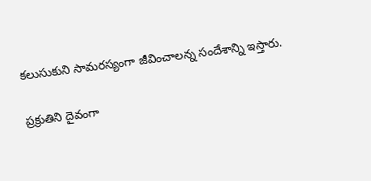కలుసుకుని సామరస్యంగా జీవించాలన్న సందేశాన్ని ఇస్తారు.

ప్రక్రుతిని దైవంగా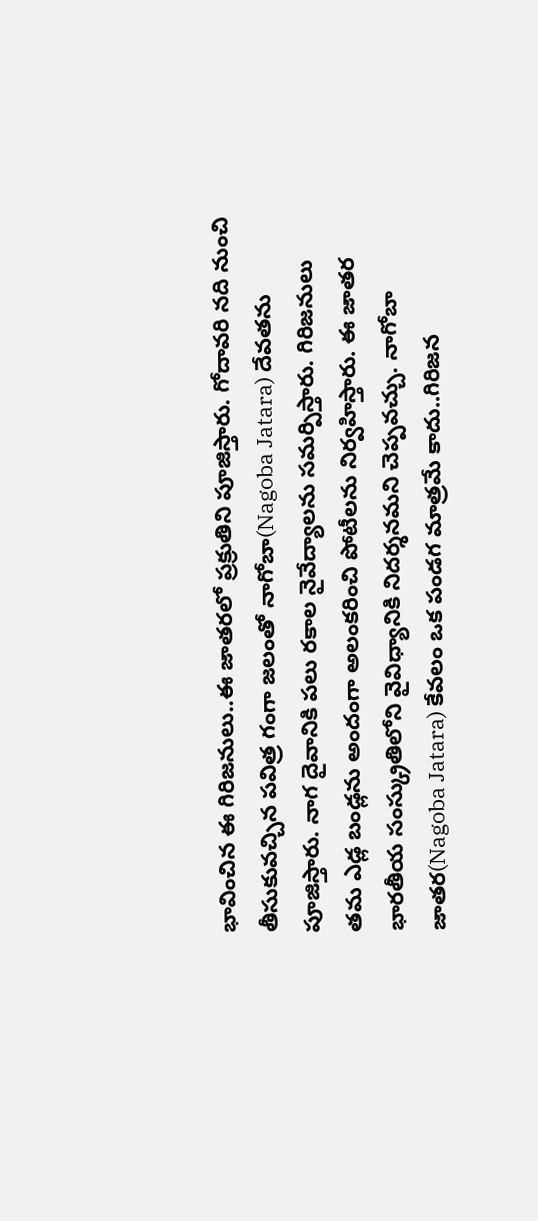భావించిన ఈ గిరిజనులు..ఈ జాతరలో ప్రక్రుతిని పూజిస్తారు. గోదావరి నది నుంచి తీసుకువచ్చిన పవిత్ర గంగా జలంతో నాగోబా(Nagoba Jatara) దేవతను పూజిస్తారు. నాగ దైవానికి పలు రకాల నైవేద్యాలను సమర్పిస్తారు. గిరిజనులు తమ ఎడ్ల బండ్లను అందంగా అలంకరించి పోటీలను నిర్వహిస్తారు. ఈ జాతర భారతీయ సంస్క్రుతిలోని వైవిధ్యానికి నిదర్శనమని చెప్పవచ్చు. నాగోబా జాతర(Nagoba Jatara) కేవలం ఒక పండగ మాత్రమే కాదు..గిరిజన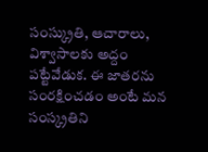సంస్క్రుతి, ఆచారాలు, విశ్వాసాలకు అద్దం పట్టేవేడుక. ఈ జాతరను సంరక్షించడం అంటే మన సంస్క్రతిని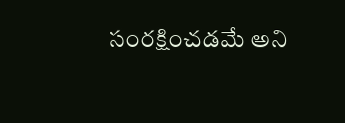సంరక్షించడమే అని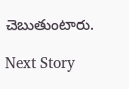చెబుతుంటారు.

Next Story